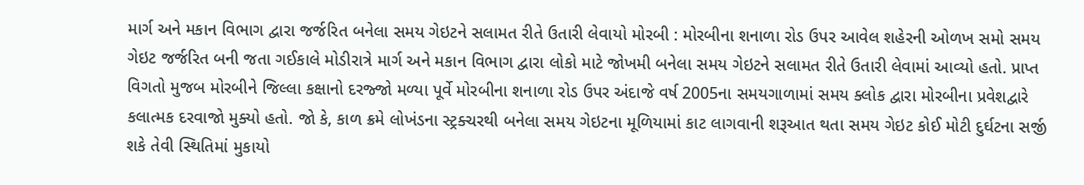માર્ગ અને મકાન વિભાગ દ્વારા જર્જરિત બનેલા સમય ગેઇટને સલામત રીતે ઉતારી લેવાયો મોરબી : મોરબીના શનાળા રોડ ઉપર આવેલ શહેરની ઓળખ સમો સમય ગેઇટ જર્જરિત બની જતા ગઈકાલે મોડીરાત્રે માર્ગ અને મકાન વિભાગ દ્વારા લોકો માટે જોખમી બનેલા સમય ગેઇટને સલામત રીતે ઉતારી લેવામાં આવ્યો હતો. પ્રાપ્ત વિગતો મુજબ મોરબીને જિલ્લા કક્ષાનો દરજ્જો મળ્યા પૂર્વે મોરબીના શનાળા રોડ ઉપર અંદાજે વર્ષ 2005ના સમયગાળામાં સમય ક્લોક દ્વારા મોરબીના પ્રવેશદ્વારે કલાત્મક દરવાજો મુક્યો હતો. જો કે, કાળ ક્રમે લોખંડના સ્ટ્રક્ચરથી બનેલા સમય ગેઇટના મૂળિયામાં કાટ લાગવાની શરૂઆત થતા સમય ગેઇટ કોઈ મોટી દુર્ઘટના સર્જી શકે તેવી સ્થિતિમાં મુકાયો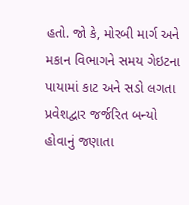હતો. જો કે, મોરબી માર્ગ અને મકાન વિભાગને સમય ગેઇટના પાયામાં કાટ અને સડો લગતા પ્રવેશદ્વાર જર્જરિત બન્યો હોવાનું જણાતા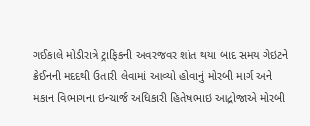ગઈકાલે મોડીરાત્રે ટ્રાફિકની અવરજવર શાંત થયા બાદ સમય ગેઇટને ક્રેઈનની મદદથી ઉતારી લેવામાં આવ્યો હોવાનું મોરબી માર્ગ અને મકાન વિભાગના ઇન્ચાર્જ અધિકારી હિતેષભાઇ આદ્રોજાએ મોરબી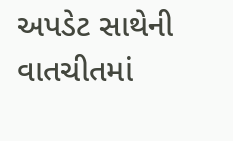અપડેટ સાથેની વાતચીતમાં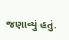જણાવ્યું હતું.